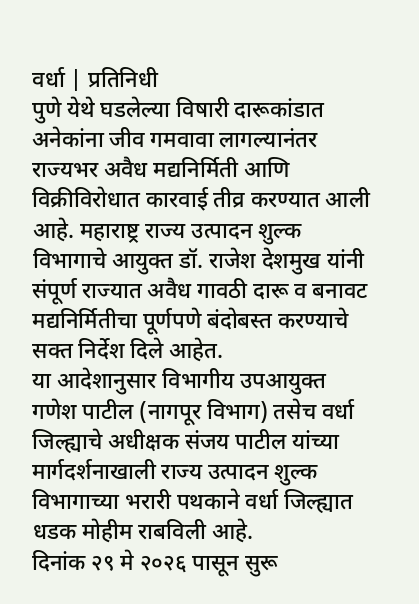वर्धा | प्रतिनिधी
पुणे येथे घडलेल्या विषारी दारूकांडात अनेकांना जीव गमवावा लागल्यानंतर राज्यभर अवैध मद्यनिर्मिती आणि विक्रीविरोधात कारवाई तीव्र करण्यात आली आहे. महाराष्ट्र राज्य उत्पादन शुल्क विभागाचे आयुक्त डॉ. राजेश देशमुख यांनी संपूर्ण राज्यात अवैध गावठी दारू व बनावट मद्यनिर्मितीचा पूर्णपणे बंदोबस्त करण्याचे सक्त निर्देश दिले आहेत.
या आदेशानुसार विभागीय उपआयुक्त गणेश पाटील (नागपूर विभाग) तसेच वर्धा जिल्ह्याचे अधीक्षक संजय पाटील यांच्या मार्गदर्शनाखाली राज्य उत्पादन शुल्क विभागाच्या भरारी पथकाने वर्धा जिल्ह्यात धडक मोहीम राबविली आहे.
दिनांक २९ मे २०२६ पासून सुरू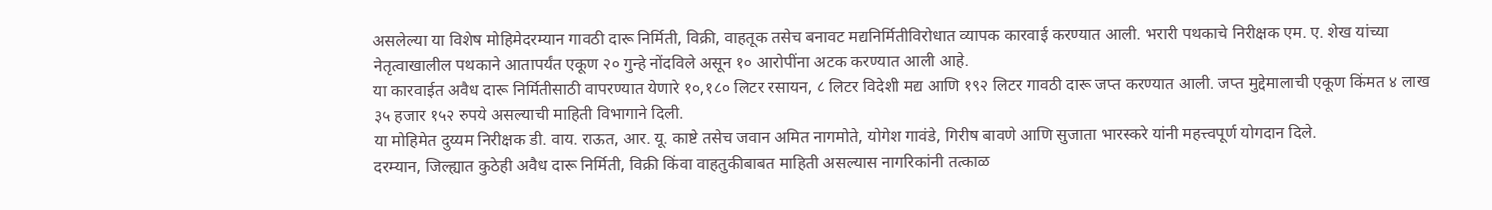असलेल्या या विशेष मोहिमेदरम्यान गावठी दारू निर्मिती, विक्री, वाहतूक तसेच बनावट मद्यनिर्मितीविरोधात व्यापक कारवाई करण्यात आली. भरारी पथकाचे निरीक्षक एम. ए. शेख यांच्या नेतृत्वाखालील पथकाने आतापर्यंत एकूण २० गुन्हे नोंदविले असून १० आरोपींना अटक करण्यात आली आहे.
या कारवाईत अवैध दारू निर्मितीसाठी वापरण्यात येणारे १०,१८० लिटर रसायन, ८ लिटर विदेशी मद्य आणि १९२ लिटर गावठी दारू जप्त करण्यात आली. जप्त मुद्देमालाची एकूण किंमत ४ लाख ३५ हजार १५२ रुपये असल्याची माहिती विभागाने दिली.
या मोहिमेत दुय्यम निरीक्षक डी. वाय. राऊत, आर. यू. काष्टे तसेच जवान अमित नागमोते, योगेश गावंडे, गिरीष बावणे आणि सुजाता भारस्करे यांनी महत्त्वपूर्ण योगदान दिले.
दरम्यान, जिल्ह्यात कुठेही अवैध दारू निर्मिती, विक्री किंवा वाहतुकीबाबत माहिती असल्यास नागरिकांनी तत्काळ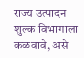राज्य उत्पादन शुल्क विभागाला कळवावे, असे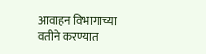आवाहन विभागाच्या वतीने करण्यात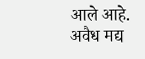आले आहे.
अवैध मद्य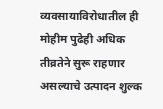व्यवसायाविरोधातील ही मोहीम पुढेही अधिक तीव्रतेने सुरू राहणार असल्याचे उत्पादन शुल्क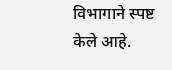विभागाने स्पष्ट केले आहे.